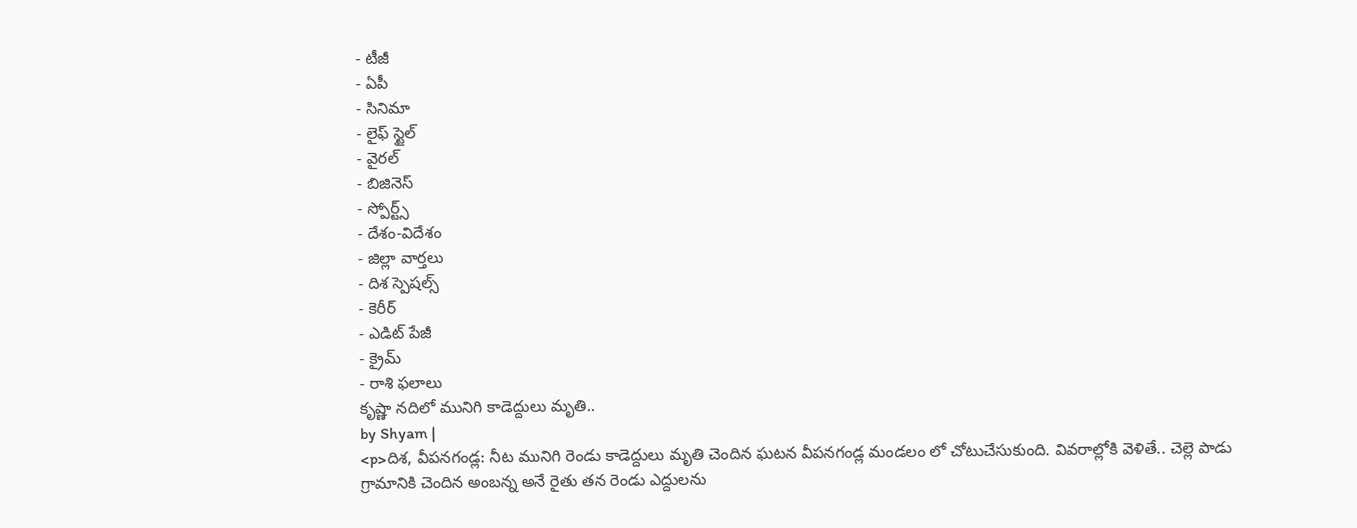- టీజీ
- ఏపీ
- సినిమా
- లైఫ్ స్టైల్
- వైరల్
- బిజినెస్
- స్పోర్ట్స్
- దేశం-విదేశం
- జిల్లా వార్తలు
- దిశ స్పెషల్స్
- కెరీర్
- ఎడిట్ పేజీ
- క్రైమ్
- రాశి ఫలాలు
కృష్ణా నదిలో మునిగి కాడెద్దులు మృతి..
by Shyam |
<p>దిశ, వీపనగండ్ల: నీట మునిగి రెండు కాడెద్దులు మృతి చెందిన ఘటన వీపనగండ్ల మండలం లో చోటుచేసుకుంది. వివరాల్లోకి వెళితే.. చెల్లె పాడు గ్రామానికి చెందిన అంబన్న అనే రైతు తన రెండు ఎద్దులను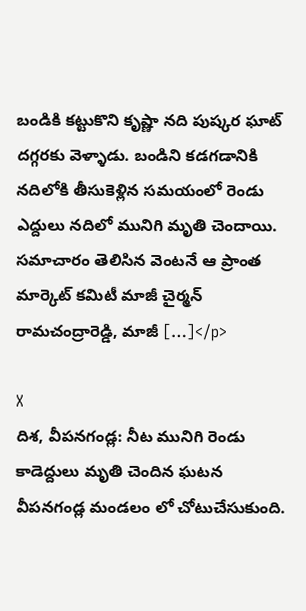బండికి కట్టుకొని కృష్ణా నది పుష్కర ఘాట్ దగ్గరకు వెళ్ళాడు. బండిని కడగడానికి నదిలోకి తీసుకెళ్లిన సమయంలో రెండు ఎద్దులు నదిలో మునిగి మృతి చెందాయి. సమాచారం తెలిసిన వెంటనే ఆ ప్రాంత మార్కెట్ కమిటీ మాజీ చైర్మన్ రామచంద్రారెడ్డి, మాజీ […]</p>

X
దిశ, వీపనగండ్ల: నీట మునిగి రెండు కాడెద్దులు మృతి చెందిన ఘటన వీపనగండ్ల మండలం లో చోటుచేసుకుంది.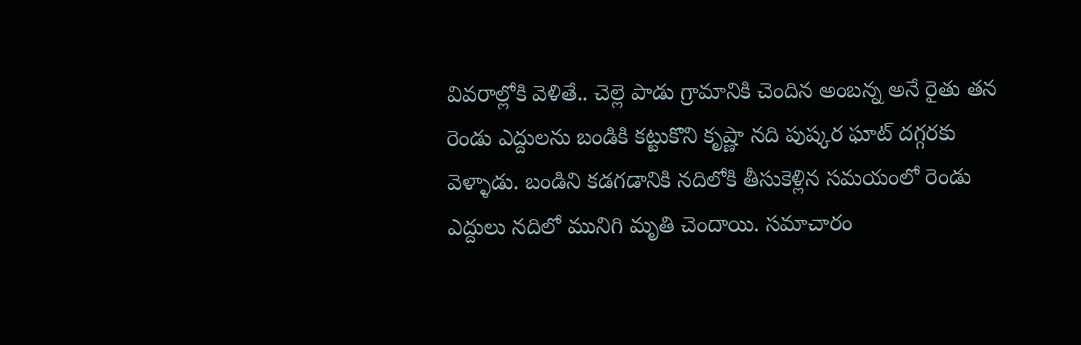వివరాల్లోకి వెళితే.. చెల్లె పాడు గ్రామానికి చెందిన అంబన్న అనే రైతు తన రెండు ఎద్దులను బండికి కట్టుకొని కృష్ణా నది పుష్కర ఘాట్ దగ్గరకు వెళ్ళాడు. బండిని కడగడానికి నదిలోకి తీసుకెళ్లిన సమయంలో రెండు ఎద్దులు నదిలో మునిగి మృతి చెందాయి. సమాచారం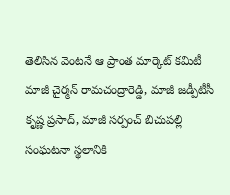తెలిసిన వెంటనే ఆ ప్రాంత మార్కెట్ కమిటీ మాజీ చైర్మన్ రామచంద్రారెడ్డి, మాజీ జడ్పీటీసీ కృష్ణ ప్రసాద్, మాజీ సర్పంచ్ బిచుపల్లి సంఘటనా స్థలానికి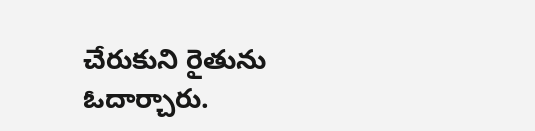చేరుకుని రైతును ఓదార్చారు.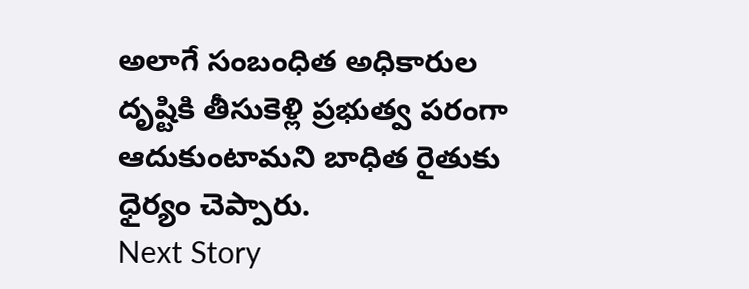అలాగే సంబంధిత అధికారుల దృష్టికి తీసుకెళ్లి ప్రభుత్వ పరంగా ఆదుకుంటామని బాధిత రైతుకు ధైర్యం చెప్పారు.
Next Story